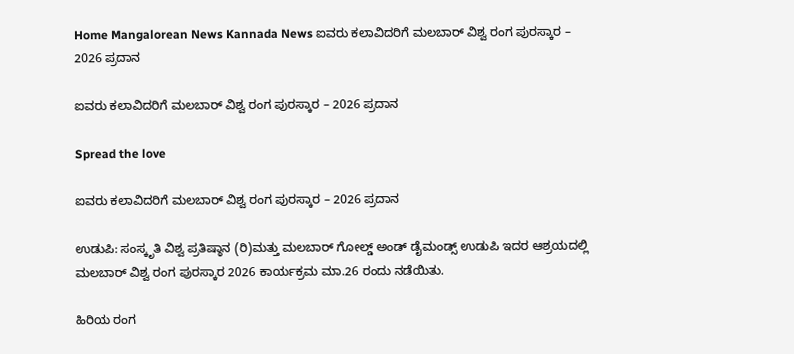Home Mangalorean News Kannada News ಐವರು ಕಲಾವಿದರಿಗೆ ಮಲಬಾರ್ ವಿಶ್ವ ರಂಗ ಪುರಸ್ಕಾರ – 2026 ಪ್ರದಾನ

ಐವರು ಕಲಾವಿದರಿಗೆ ಮಲಬಾರ್ ವಿಶ್ವ ರಂಗ ಪುರಸ್ಕಾರ – 2026 ಪ್ರದಾನ

Spread the love

ಐವರು ಕಲಾವಿದರಿಗೆ ಮಲಬಾರ್ ವಿಶ್ವ ರಂಗ ಪುರಸ್ಕಾರ – 2026 ಪ್ರದಾನ

ಉಡುಪಿ: ಸಂಸ್ಕೃತಿ ವಿಶ್ವ ಪ್ರತಿಷ್ಠಾನ (ರಿ)ಮತ್ತು ಮಲಬಾರ್ ಗೋಲ್ಡ್ ಅಂಡ್ ಡೈಮಂಡ್ಸ್ ಉಡುಪಿ ಇದರ ಆಶ್ರಯದಲ್ಲಿ ಮಲಬಾರ್ ವಿಶ್ವ ರಂಗ ಪುರಸ್ಕಾರ 2026 ಕಾರ್ಯಕ್ರಮ ಮಾ.26 ರಂದು ನಡೆಯಿತು.

ಹಿರಿಯ ರಂಗ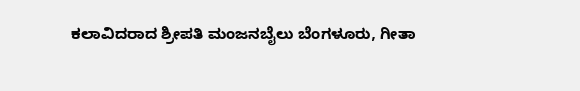ಕಲಾವಿದರಾದ ಶ್ರೀಪತಿ ಮಂಜನಬೈಲು ಬೆಂಗಳೂರು, ಗೀತಾ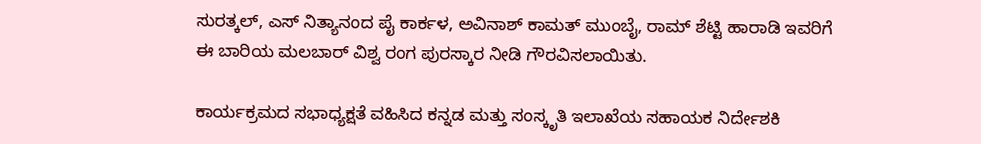ಸುರತ್ಕಲ್, ಎಸ್ ನಿತ್ಯಾನಂದ ಪೈ ಕಾರ್ಕಳ, ಅವಿನಾಶ್ ಕಾಮತ್ ಮುಂಬೈ, ರಾಮ್ ಶೆಟ್ಟಿ ಹಾರಾಡಿ ಇವರಿಗೆ ಈ ಬಾರಿಯ ಮಲಬಾರ್ ವಿಶ್ವ ರಂಗ ಪುರಸ್ಕಾರ ನೀಡಿ ಗೌರವಿಸಲಾಯಿತು.

ಕಾರ್ಯಕ್ರಮದ ಸಭಾಧ್ಯಕ್ಷತೆ ವಹಿಸಿದ ಕನ್ನಡ ಮತ್ತು ಸಂಸ್ಕೃತಿ ಇಲಾಖೆಯ ಸಹಾಯಕ ನಿರ್ದೇಶಕಿ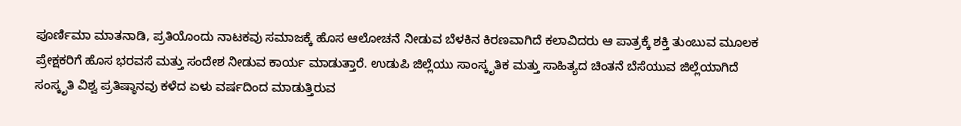ಪೂರ್ಣಿಮಾ ಮಾತನಾಡಿ, ಪ್ರತಿಯೊಂದು ನಾಟಕವು ಸಮಾಜಕ್ಕೆ ಹೊಸ ಆಲೋಚನೆ ನೀಡುವ ಬೆಳಕಿನ ಕಿರಣವಾಗಿದೆ ಕಲಾವಿದರು ಆ ಪಾತ್ರಕ್ಕೆ ಶಕ್ತಿ ತುಂಬುವ ಮೂಲಕ ಪ್ರೇಕ್ಷಕರಿಗೆ ಹೊಸ ಭರವಸೆ ಮತ್ತು ಸಂದೇಶ ನೀಡುವ ಕಾರ್ಯ ಮಾಡುತ್ತಾರೆ. ಉಡುಪಿ ಜಿಲ್ಲೆಯು ಸಾಂಸ್ಕೃತಿಕ ಮತ್ತು ಸಾಹಿತ್ಯದ ಚಿಂತನೆ ಬೆಸೆಯುವ ಜಿಲ್ಲೆಯಾಗಿದೆ ಸಂಸ್ಕೃತಿ ವಿಶ್ವ ಪ್ರತಿಷ್ಠಾನವು ಕಳೆದ ಏಳು ವರ್ಷದಿಂದ ಮಾಡುತ್ತಿರುವ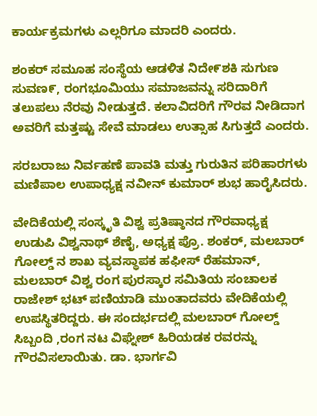ಕಾರ್ಯಕ್ರಮಗಳು ಎಲ್ಲರಿಗೂ ಮಾದರಿ ಎಂದರು.

ಶಂಕರ್ ಸಮೂಹ ಸಂಸ್ಥೆಯ ಆಡಳಿತ ನಿದೇ೯ಶಕಿ ಸುಗುಣ ಸುವಣ೯, ರಂಗಭೂಮಿಯು ಸಮಾಜವನ್ನು ಸರಿದಾರಿಗೆ ತಲುಪಲು ನೆರವು ನೀಡುತ್ತದೆ. ಕಲಾವಿದರಿಗೆ ಗೌರವ ನೀಡಿದಾಗ ಅವರಿಗೆ ಮತ್ತಷ್ಟು ಸೇವೆ ಮಾಡಲು ಉತ್ಸಾಹ ಸಿಗುತ್ತದೆ ಎಂದರು.

ಸರಬರಾಜು ನಿರ್ವಹಣೆ ಪಾವತಿ ಮತ್ತು ಗುರುತಿನ ಪರಿಹಾರಗಳು ಮಣಿಪಾಲ ಉಪಾಧ್ಯಕ್ಷ ನವೀನ್ ಕುಮಾರ್ ಶುಭ ಹಾರೈಸಿದರು.

ವೇದಿಕೆಯಲ್ಲಿ ಸಂಸ್ಕೃತಿ ವಿಶ್ವ ಪ್ರತಿಷ್ಠಾನದ ಗೌರವಾಧ್ಯಕ್ಷ ಉಡುಪಿ ವಿಶ್ವನಾಥ್ ಶೆಣೈ, ಅಧ್ಯಕ್ಷ ಪ್ರೊ. ಶಂಕರ್, ಮಲಬಾರ್ ಗೋಲ್ಡ್ ನ ಶಾಖ ವ್ಯವಸ್ಥಾಪಕ ಹಫೀಸ್ ರೆಹಮಾನ್, ಮಲಬಾರ್ ವಿಶ್ವ ರಂಗ ಪುರಸ್ಕಾರ ಸಮಿತಿಯ ಸಂಚಾಲಕ ರಾಜೇಶ್ ಭಟ್ ಪಣಿಯಾಡಿ ಮುಂತಾದವರು ವೇದಿಕೆಯಲ್ಲಿ ಉಪಸ್ಥಿತರಿದ್ದರು. ಈ ಸಂದರ್ಭದಲ್ಲಿ ಮಲಬಾರ್ ಗೋಲ್ಡ್ ಸಿಬ್ಬಂದಿ ,ರಂಗ ನಟ ವಿಘ್ನೇಶ್ ಹಿರಿಯಡಕ ರವರನ್ನು ಗೌರವಿಸಲಾಯಿತು. ಡಾ. ಭಾರ್ಗವಿ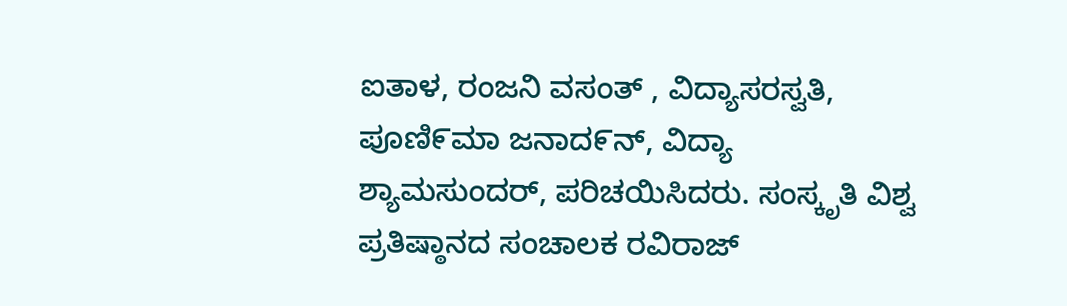ಐತಾಳ, ರಂಜನಿ ವಸಂತ್ , ವಿದ್ಯಾಸರಸ್ವತಿ, ಪೂಣಿ೯ಮಾ ಜನಾದ೯ನ್, ವಿದ್ಯಾ ಶ್ಯಾಮಸುಂದರ್, ಪರಿಚಯಿಸಿದರು. ಸಂಸ್ಕೃತಿ ವಿಶ್ವ ಪ್ರತಿಷ್ಠಾನದ ಸಂಚಾಲಕ ರವಿರಾಜ್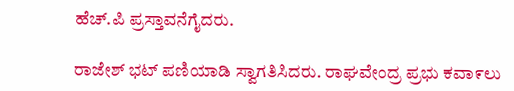ಹೆಚ್.ಪಿ ಪ್ರಸ್ತಾವನೆಗೈದರು.

ರಾಜೇಶ್ ಭಟ್ ಪಣಿಯಾಡಿ ಸ್ವಾಗತಿಸಿದರು. ರಾಘವೇಂದ್ರ ಪ್ರಭು ಕವಾ೯ಲು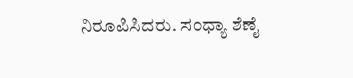ನಿರೂಪಿಸಿದರು. ಸಂಧ್ಯಾ ಶೆಣೈ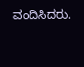ವಂದಿಸಿದರು.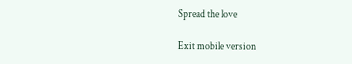Spread the love

Exit mobile version